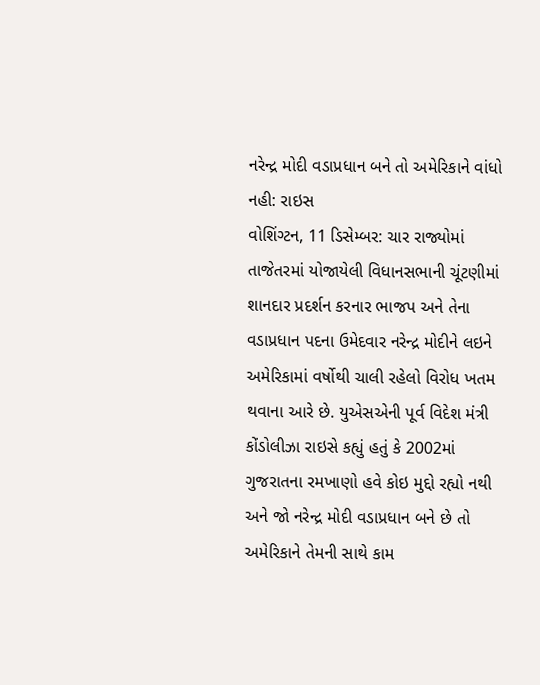નરેન્દ્ર મોદી વડાપ્રધાન બને તો અમેરિકાને વાંધો નહી: રાઇસ
વોશિંગ્ટન, 11 ડિસેમ્બર: ચાર રાજ્યોમાં તાજેતરમાં યોજાયેલી વિધાનસભાની ચૂંટણીમાં શાનદાર પ્રદર્શન કરનાર ભાજપ અને તેના વડાપ્રધાન પદના ઉમેદવાર નરેન્દ્ર મોદીને લઇને અમેરિકામાં વર્ષોથી ચાલી રહેલો વિરોધ ખતમ થવાના આરે છે. યુએસએની પૂર્વ વિદેશ મંત્રી કોંડોલીઝા રાઇસે કહ્યું હતું કે 2002માં ગુજરાતના રમખાણો હવે કોઇ મુદ્દો રહ્યો નથી અને જો નરેન્દ્ર મોદી વડાપ્રધાન બને છે તો અમેરિકાને તેમની સાથે કામ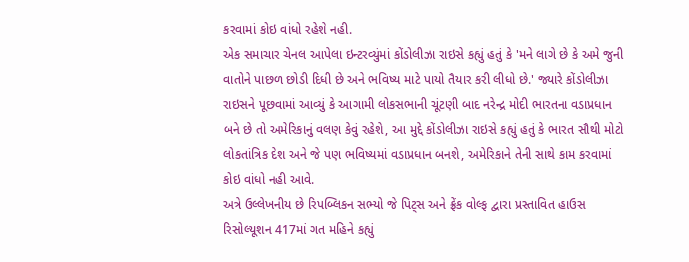કરવામાં કોઇ વાંધો રહેશે નહી.
એક સમાચાર ચેનલ આપેલા ઇન્ટરવ્યુંમાં કોંડોલીઝા રાઇસે કહ્યું હતું કે 'મને લાગે છે કે અમે જુની વાતોને પાછળ છોડી દિધી છે અને ભવિષ્ય માટે પાયો તૈયાર કરી લીધો છે.' જ્યારે કોંડોલીઝા રાઇસને પૂછવામાં આવ્યું કે આગામી લોકસભાની ચૂંટણી બાદ નરેન્દ્ર મોદી ભારતના વડાપ્રધાન બને છે તો અમેરિકાનું વલણ કેવું રહેશે, આ મુદ્દે કોંડોલીઝા રાઇસે કહ્યું હતું કે ભારત સૌથી મોટો લોકતાંત્રિક દેશ અને જે પણ ભવિષ્યમાં વડાપ્રધાન બનશે, અમેરિકાને તેની સાથે કામ કરવામાં કોઇ વાંધો નહી આવે.
અત્રે ઉલ્લેખનીય છે રિપબ્લિકન સભ્યો જે પિટ્સ અને ફ્રેંક વોલ્ફ દ્વારા પ્રસ્તાવિત હાઉસ રિસોલ્યૂશન 417માં ગત મહિને કહ્યું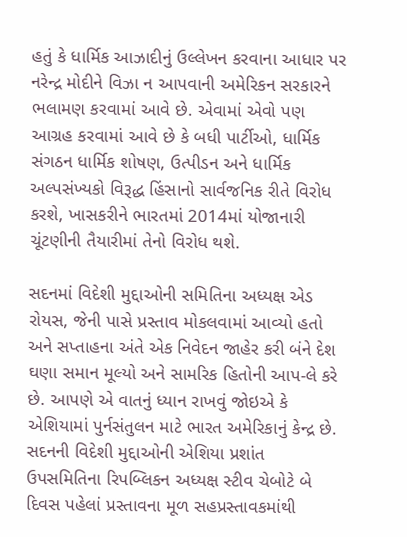હતું કે ધાર્મિક આઝાદીનું ઉલ્લેખન કરવાના આધાર પર નરેન્દ્ર મોદીને વિઝા ન આપવાની અમેરિકન સરકારને ભલામણ કરવામાં આવે છે. એવામાં એવો પણ આગ્રહ કરવામાં આવે છે કે બધી પાર્ટીઓ, ધાર્મિક સંગઠન ધાર્મિક શોષણ, ઉત્પીડન અને ધાર્મિક અલ્પસંખ્યકો વિરૂદ્ધ હિંસાનો સાર્વજનિક રીતે વિરોધ કરશે, ખાસકરીને ભારતમાં 2014માં યોજાનારી ચૂંટણીની તૈયારીમાં તેનો વિરોધ થશે.

સદનમાં વિદેશી મુદ્દાઓની સમિતિના અધ્યક્ષ એડ રોયસ, જેની પાસે પ્રસ્તાવ મોકલવામાં આવ્યો હતો અને સપ્તાહના અંતે એક નિવેદન જાહેર કરી બંને દેશ ઘણા સમાન મૂલ્યો અને સામરિક હિતોની આપ-લે કરે છે. આપણે એ વાતનું ધ્યાન રાખવું જોઇએ કે એશિયામાં પુર્નસંતુલન માટે ભારત અમેરિકાનું કેન્દ્ર છે. સદનની વિદેશી મુદ્દાઓની એશિયા પ્રશાંત ઉપસમિતિના રિપબ્લિકન અધ્યક્ષ સ્ટીવ ચેબોટે બે દિવસ પહેલાં પ્રસ્તાવના મૂળ સહપ્રસ્તાવકમાંથી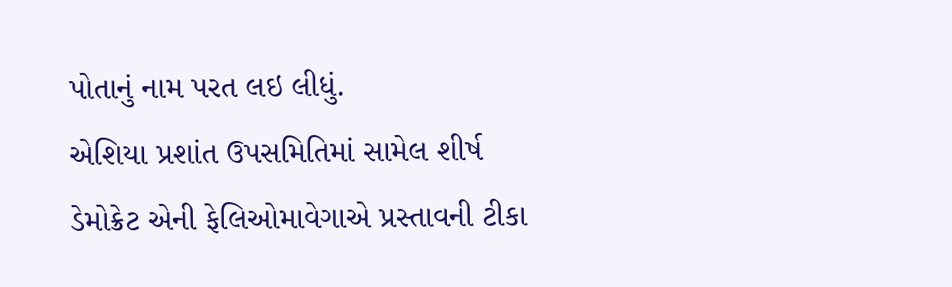પોતાનું નામ પરત લઇ લીધું.
એશિયા પ્રશાંત ઉપસમિતિમાં સામેલ શીર્ષ ડેમોક્રેટ એની ફેલિઓમાવેગાએ પ્રસ્તાવની ટીકા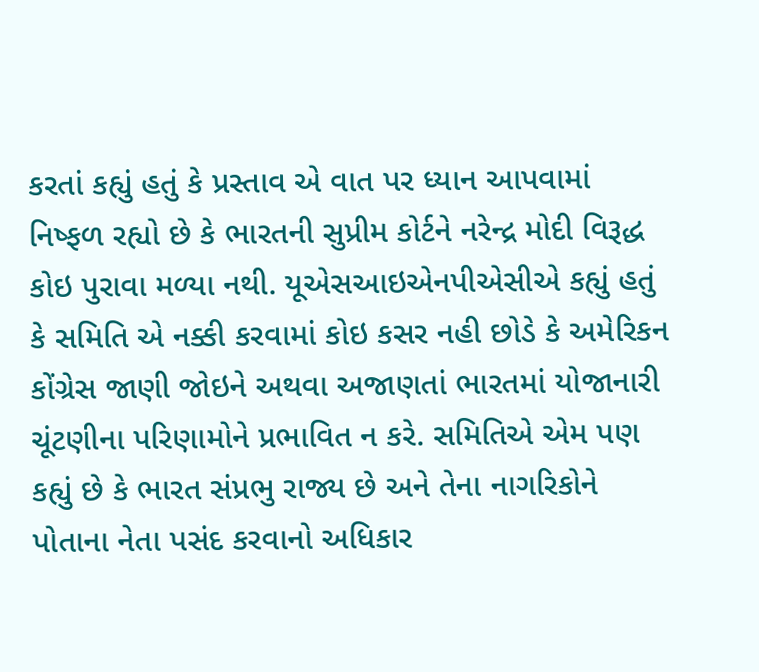કરતાં કહ્યું હતું કે પ્રસ્તાવ એ વાત પર ધ્યાન આપવામાં નિષ્ફળ રહ્યો છે કે ભારતની સુપ્રીમ કોર્ટને નરેન્દ્ર મોદી વિરૂદ્ધ કોઇ પુરાવા મળ્યા નથી. યૂએસઆઇએનપીએસીએ કહ્યું હતું કે સમિતિ એ નક્કી કરવામાં કોઇ કસર નહી છોડે કે અમેરિકન કોંગ્રેસ જાણી જોઇને અથવા અજાણતાં ભારતમાં યોજાનારી ચૂંટણીના પરિણામોને પ્રભાવિત ન કરે. સમિતિએ એમ પણ કહ્યું છે કે ભારત સંપ્રભુ રાજ્ય છે અને તેના નાગરિકોને પોતાના નેતા પસંદ કરવાનો અધિકાર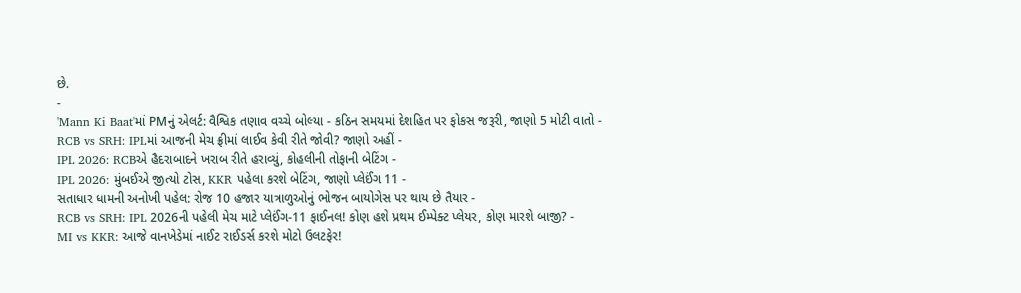છે.
-
'Mann Ki Baat'માં PMનું એલર્ટ: વૈશ્વિક તણાવ વચ્ચે બોલ્યા - કઠિન સમયમાં દેશહિત પર ફોકસ જરૂરી, જાણો 5 મોટી વાતો -
RCB vs SRH: IPLમાં આજની મેચ ફ્રીમાં લાઈવ કેવી રીતે જોવી? જાણો અહીં -
IPL 2026: RCBએ હૈદરાબાદને ખરાબ રીતે હરાવ્યું, કોહલીની તોફાની બેટિંગ -
IPL 2026: મુંબઈએ જીત્યો ટોસ, KKR પહેલા કરશે બેટિંગ, જાણો પ્લેઈંગ 11 -
સતાધાર ધામની અનોખી પહેલ: રોજ 10 હજાર યાત્રાળુઓનું ભોજન બાયોગેસ પર થાય છે તૈયાર -
RCB vs SRH: IPL 2026ની પહેલી મેચ માટે પ્લેઈંગ-11 ફાઈનલ! કોણ હશે પ્રથમ ઈમ્પેક્ટ પ્લેયર, કોણ મારશે બાજી? -
MI vs KKR: આજે વાનખેડેમાં નાઈટ રાઈડર્સ કરશે મોટો ઉલટફેર!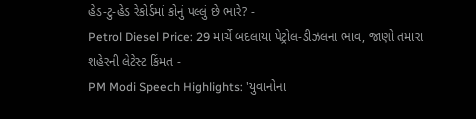હેડ-ટુ-હેડ રેકોર્ડમાં કોનું પલ્લું છે ભારે? -
Petrol Diesel Price: 29 માર્ચે બદલાયા પેટ્રોલ-ડીઝલના ભાવ, જાણો તમારા શહેરની લેટેસ્ટ કિંમત -
PM Modi Speech Highlights: 'યુવાનોના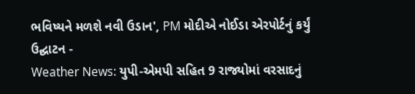ભવિષ્યને મળશે નવી ઉડાન', PM મોદીએ નોઈડા એરપોર્ટનું કર્યું ઉદ્ઘાટન -
Weather News: યુપી-એમપી સહિત 9 રાજ્યોમાં વરસાદનું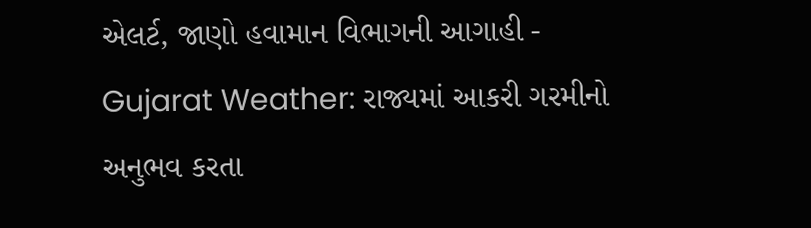એલર્ટ, જાણો હવામાન વિભાગની આગાહી -
Gujarat Weather: રાજ્યમાં આકરી ગરમીનો અનુભવ કરતા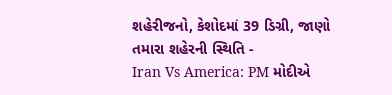શહેરીજનો, કેશોદમાં 39 ડિગ્રી, જાણો તમારા શહેરની સ્થિતિ -
Iran Vs America: PM મોદીએ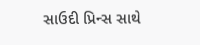સાઉદી પ્રિન્સ સાથે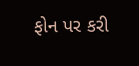ફોન પર કરી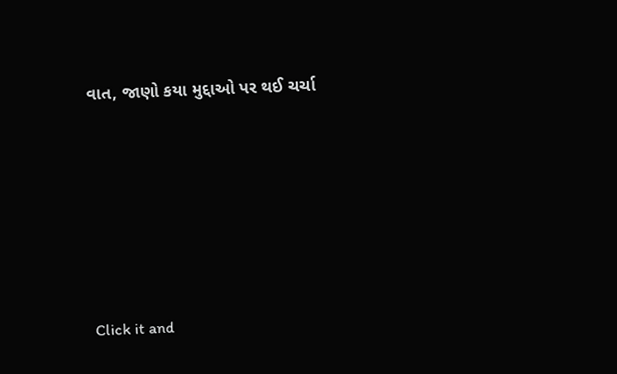વાત, જાણો કયા મુદ્દાઓ પર થઈ ચર્ચા






Click it and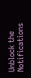Unblock the Notifications